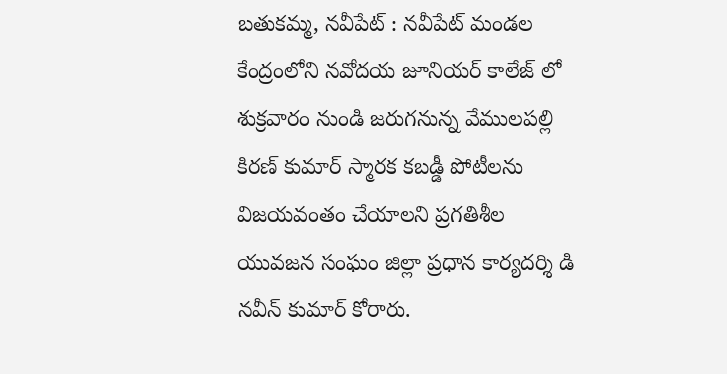బతుకమ్మ, నవీపేట్ : నవీపేట్ మండల కేంద్రంలోని నవోదయ జూనియర్ కాలేజ్ లో శుక్రవారం నుండి జరుగనున్న వేములపల్లి కిరణ్ కుమార్ స్మారక కబడ్డీ పోటీలను విజయవంతం చేయాలని ప్రగతిశీల యువజన సంఘం జిల్లా ప్రధాన కార్యదర్శి డి నవీన్ కుమార్ కోరారు.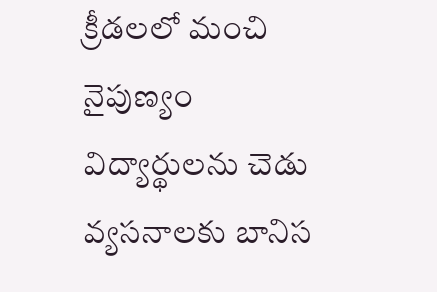క్రీడలలో మంచి నైపుణ్యం విద్యార్థులను చెడు వ్యసనాలకు బానిస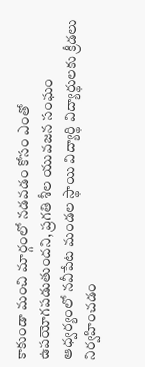కాకుండా మంచి మార్గంలో నడవడం కోసం ఎంతో ఉపయోగపడుతుందని, ప్రగతి శీల యువజన సంఘం ఆధ్వర్యంలో నవీపేట మండల స్థాయి విద్యార్థి విద్యార్థులకు క్రీడలు నిర్వహించడం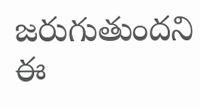జరుగుతుందని ఈ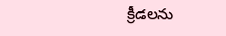క్రీడలను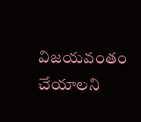విజయవంతం చేయాలని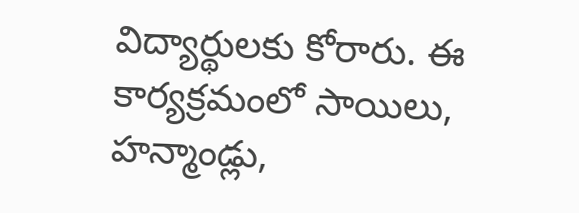విద్యార్థులకు కోరారు. ఈ కార్యక్రమంలో సాయిలు, హన్మాండ్లు,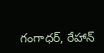గంగాధర్, రేహాన్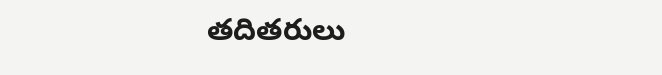తదితరులు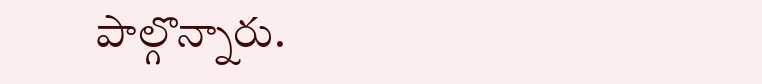పాల్గొన్నారు.